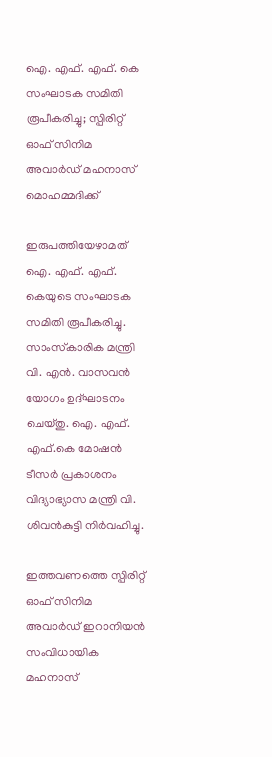ഐ. എഫ്. എഫ്. കെ സംഘാടക സമിതി രൂപീകരിച്ചു; സ്പിരിറ്റ് ഓഫ് സിനിമ അവാര്‍ഡ് മഹനാസ് മൊഹമ്മദിക്ക്

ഇരുപത്തിയേഴാമത് ഐ. എഫ്. എഫ്. കെയുടെ സംഘാടക സമിതി രൂപീകരിച്ചു. സാംസ്‌കാരിക മന്ത്രി വി. എന്‍. വാസവന്‍ യോഗം ഉദ്ഘാടനം ചെയ്തു. ഐ. എഫ്. എഫ്.കെ മോഷന്‍ ടീസര്‍ പ്രകാശനം വിദ്യാഭ്യാസ മന്ത്രി വി. ശിവന്‍കുട്ടി നിര്‍വഹിച്ചു.

ഇത്തവണത്തെ സ്പിരിറ്റ് ഓഫ് സിനിമ അവാര്‍ഡ് ഇറാനിയന്‍ സംവിധായിക മഹനാസ്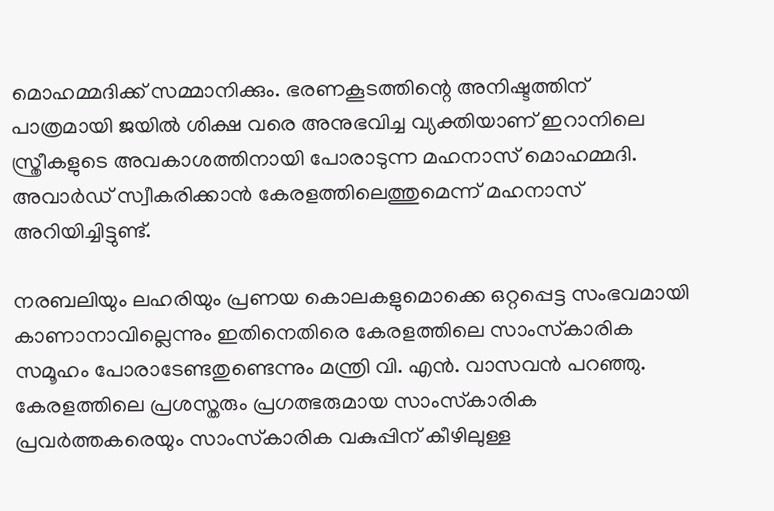മൊഹമ്മദിക്ക് സമ്മാനിക്കും. ഭരണകൂടത്തിന്റെ അനിഷ്ടത്തിന് പാത്രമായി ജയില്‍ ശിക്ഷ വരെ അനുഭവിച്ച വ്യക്തിയാണ് ഇറാനിലെ സ്ത്രീകളുടെ അവകാശത്തിനായി പോരാടുന്ന മഹനാസ് മൊഹമ്മദി. അവാര്‍ഡ് സ്വീകരിക്കാന്‍ കേരളത്തിലെത്തുമെന്ന് മഹനാസ് അറിയിച്ചിട്ടുണ്ട്.

നരബലിയും ലഹരിയും പ്രണയ കൊലകളുമൊക്കെ ഒറ്റപ്പെട്ട സംഭവമായി കാണാനാവില്ലെന്നും ഇതിനെതിരെ കേരളത്തിലെ സാംസ്‌കാരിക സമൂഹം പോരാടേണ്ടതുണ്ടെന്നും മന്ത്രി വി. എന്‍. വാസവന്‍ പറഞ്ഞു. കേരളത്തിലെ പ്രശസ്തരും പ്രഗത്ഭരുമായ സാംസ്‌കാരിക പ്രവര്‍ത്തകരെയും സാംസ്‌കാരിക വകുപ്പിന് കീഴിലുള്ള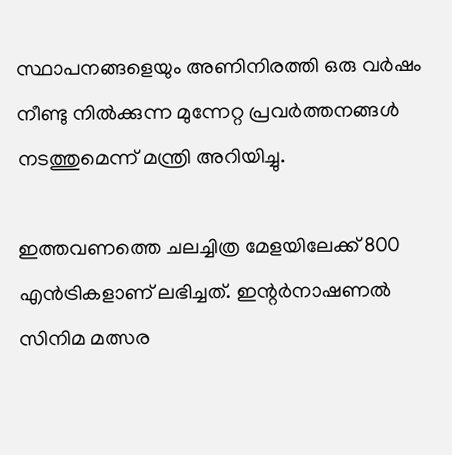സ്ഥാപനങ്ങളെയും അണിനിരത്തി ഒരു വര്‍ഷം നീണ്ടു നില്‍ക്കുന്ന മുന്നേറ്റ പ്രവര്‍ത്തനങ്ങള്‍ നടത്തുമെന്ന് മന്ത്രി അറിയിച്ചു.

ഇത്തവണത്തെ ചലച്ചിത്ര മേളയിലേക്ക് 800 എന്‍ട്രികളാണ് ലഭിച്ചത്. ഇന്റര്‍നാഷണല്‍ സിനിമ മത്സര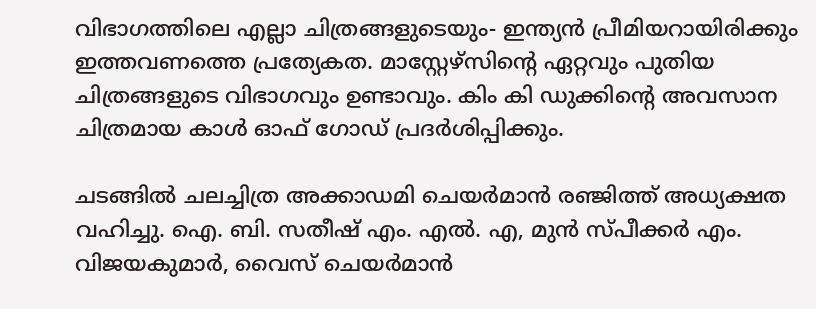വിഭാഗത്തിലെ എല്ലാ ചിത്രങ്ങളുടെയും- ഇന്ത്യന്‍ പ്രീമിയറായിരിക്കും ഇത്തവണത്തെ പ്രത്യേകത. മാസ്റ്റേഴ്സിന്റെ ഏറ്റവും പുതിയ ചിത്രങ്ങളുടെ വിഭാഗവും ഉണ്ടാവും. കിം കി ഡുക്കിന്റെ അവസാന ചിത്രമായ കാള്‍ ഓഫ് ഗോഡ് പ്രദര്‍ശിപ്പിക്കും.

ചടങ്ങില്‍ ചലച്ചിത്ര അക്കാഡമി ചെയര്‍മാന്‍ രഞ്ജിത്ത് അധ്യക്ഷത വഹിച്ചു. ഐ. ബി. സതീഷ് എം. എല്‍. എ, മുന്‍ സ്പീക്കര്‍ എം. വിജയകുമാര്‍, വൈസ് ചെയര്‍മാന്‍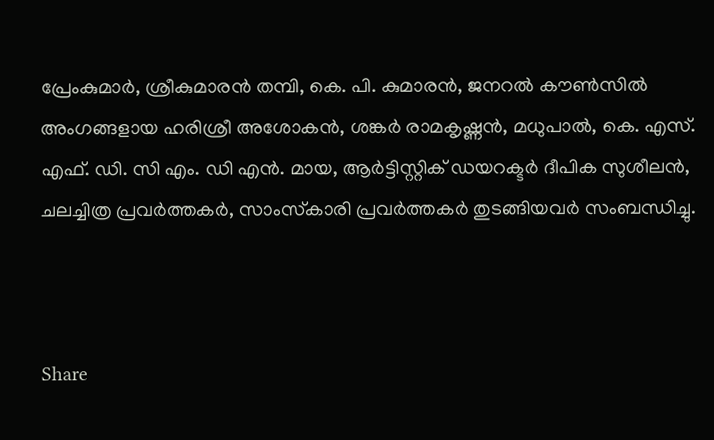പ്രേംകുമാര്‍, ശ്രീകുമാരന്‍ തമ്പി, കെ. പി. കുമാരന്‍, ജനറല്‍ കൗണ്‍സില്‍ അംഗങ്ങളായ ഹരിശ്രീ അശോകന്‍, ശങ്കര്‍ രാമകൃഷ്ണന്‍, മധുപാല്‍, കെ. എസ്. എഫ്. ഡി. സി എം. ഡി എന്‍. മായ, ആര്‍ട്ടിസ്റ്റിക് ഡയറക്ടര്‍ ദീപിക സുശീലന്‍, ചലച്ചിത്ര പ്രവര്‍ത്തകര്‍, സാംസ്‌കാരി പ്രവര്‍ത്തകര്‍ തുടങ്ങിയവര്‍ സംബന്ധിച്ചു.



Share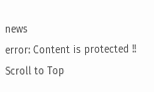news
error: Content is protected !!
Scroll to Top